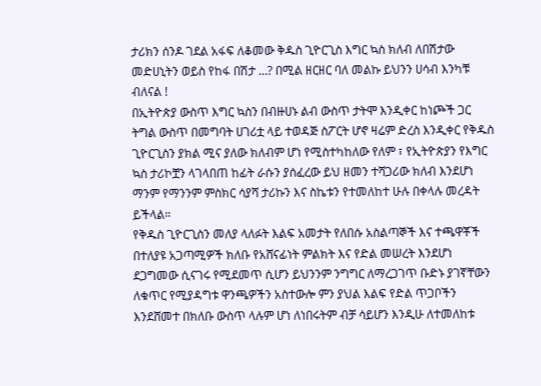ታሪክን ሰንዶ ገደል አፋፍ ለቆመው ቅዱስ ጊዮርጊስ እግር ኳስ ክለብ ለበሽታው መድሀኒትን ወይስ የከፋ በሽታ …? በሚል ዘርዘር ባለ መልኩ ይህንን ሀሳብ እንካቹ ብለናል !
በኢትዮጵያ ውስጥ እግር ኳስን በብዙሀኑ ልብ ውስጥ ታትሞ እንዲቀር ከነጮች ጋር ትግል ውስጥ በመግባት ሀገሪቷ ላይ ተወዳጅ ስፖርት ሆኖ ዛሬም ድረስ እንዲቀር የቅዱስ ጊዮርጊስን ያክል ሚና ያለው ክለብም ሆነ የሚስተካከለው የለም ፣ የኢትዮጵያን የእግር ኳስ ታሪኮቿን ላገላበጠ ከፊት ራሱን ያሰፈረው ይህ ዘመን ተሻጋሪው ክለብ እንደሆነ ማንም የማንንም ምስክር ሳያሻ ታሪኩን እና ስኬቱን የተመለከተ ሁሉ በቀላሉ መረዳት ይችላል።
የቅዱስ ጊዮርጊስን መለያ ላለፉት እልፍ አመታት የለበሱ አስልጣኞች እና ተጫዋቾች በተለያዩ አጋጣሚዎች ክለቡ የአሸናፊነት ምልክት እና የድል መሠረት እንደሆነ ደጋግመው ሲናገሩ የሚደመጥ ሲሆን ይህንንም ንግግር ለማረጋገጥ ቡድኑ ያገኛቸውን ለቁጥር የሚያዳግቱ ዋንጫዎችን አስተውሎ ምን ያህል እልፍ የድል ጥጋቦችን እንደሸመተ በክለቡ ውስጥ ላሉም ሆነ ለነበሩትም ብቻ ሳይሆን እንዲሁ ለተመለከቱ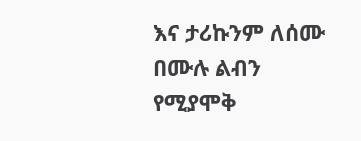እና ታሪኩንም ለሰሙ በሙሉ ልብን የሚያሞቅ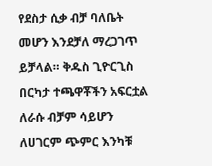የደስታ ሲቃ ብቻ ባለቤት መሆን እንደቻለ ማረጋገጥ ይቻላል። ቅዱስ ጊዮርጊስ በርካታ ተጫዋቾችን አፍርቷል ለራሱ ብቻም ሳይሆን ለሀገርም ጭምር እንካቹ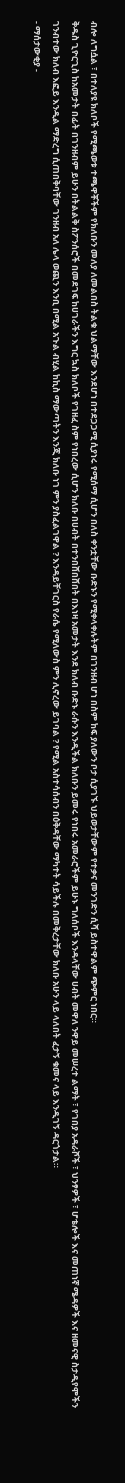ብሎ ለግሷል ፣ በተለያዩ ክለቦች የሚጫወቱ ተጫዋቾችም የክለቡን መለያ ለመልበስ ትልቁ ህልማቸው እንደሆነ በተደጋጋሚ ሲያነሩ የሚሰማ ሲሆን በለስ ቀንቷቸው ቡድኑን የሚቀላቀሉትም በገንዘብ ሆነ በስም ከፍ ያለውን ቦታ ሲያገኙ ህይወታቸውም የተቃና መንገድን ሲሻ ይስተዋልም ጭምር ነበር።
ቅዱስ ጊዮርጊስ ከአመታት በፊት በገንዘብም ይሁን በትልልቅ ስፖንሰሮች በመደገፍ ከሀገራችን እግር ኳስ ክለቦች የገዘፈ ስም የነበረው ሲሆን ክለቡ በሀብት በተንበሸበሸበት በእነዛ አመታት እንደ ክለብ ቡድኑ ራሱን እንዲችል ክለቡን ይመሩ የነበሩ አመራሮችም ይሁኑ ግለሰቦች እንዳላቸው ሀብት መዋለ ንዋይ መሠረተ ልማት ፣ የገበያ አዳራሾች ፣ ህንፃዎች ፣ ሆቴሎች እና መጠነኛ ሜዳዎች እና ዘመናዊ ስታዲየሞችን ገንብተው ክለብ እፎይ እንዲል ማድረግ ሲጠበቅባቸው ገንዘብ አለ ሌላ ወጪን እንቢ በሚል አጉል ብሂል ከኪስ ማውጣትን እንጂ ክለቡ ነገ ምን ያስፈልገዋል ? እንዳይቸገርስ የራሴ የሚለውስ ምን ሊኖረው ይገባል ? የሚል አስተሳሰብን በዕቅዳቸው ማካተት ሳይችሉ በመቅረታቸው ክለቡ አሁን ላይ ላለበት ፈታኝ ቁመና ላይ እንዲገኝ ዳርጎታል።
- ማሰታውቂያ -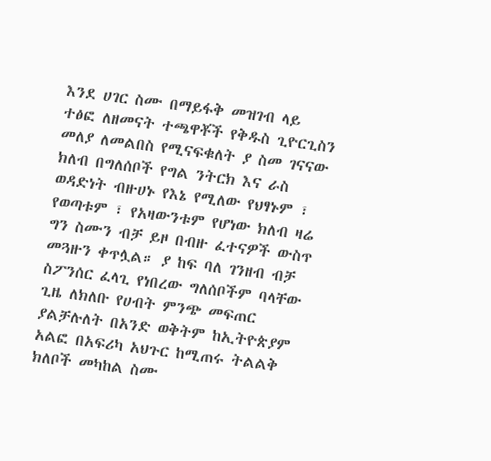እንደ ሀገር ስሙ በማይፋቅ መዝገብ ላይ ተፅፎ ለዘመናት ተጫዋቾች የቅዱስ ጊዮርጊስን መለያ ለመልበስ የሚናፍቁለት ያ ስመ ገናናው ክለብ በግለሰቦች የግል ንትርክ እና ራስ ወዳድነት ብዙሀኑ የእኔ የሚለው የህፃኑም ፣ የወጣቱም ፣ የአዛውንቱም የሆነው ክለብ ዛሬ ግን ስሙን ብቻ ይዞ በብዙ ፈተናዎች ውስጥ መጓዙን ቀጥሏል። ያ ከፍ ባለ ገንዘብ ብቻ ስፖንሰር ፈላጊ የነበረው ግለሰቦችም ባላቸው ጊዜ ለክለቡ የሀብት ምንጭ መፍጠር ያልቻሉለት በአንድ ወቅትም ከኢትዮጵያም አልፎ በአፍሪካ አህጉር ከሚጠሩ ትልልቅ ክለቦች መካከል ስሙ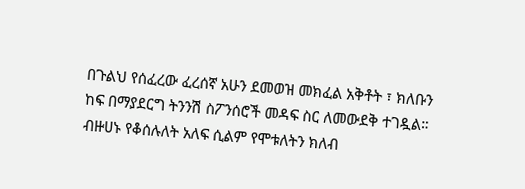በጉልህ የሰፈረው ፈረሰኛ አሁን ደመወዝ መክፈል አቅቶት ፣ ክለቡን ከፍ በማያደርግ ትንንሽ ስፖንሰሮች መዳፍ ስር ለመውደቅ ተገዷል።
ብዙሀኑ የቆሰሉለት አለፍ ሲልም የሞቱለትን ክለብ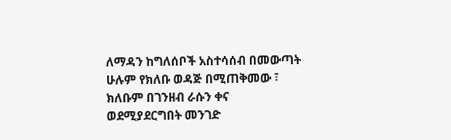ለማዳን ከግለሰቦች አስተሳሰብ በመውጣት ሁሉም የክለቡ ወዳጅ በሚጠቅመው ፣ ክለቡም በገንዘብ ራሱን ቀና ወደሚያደርግበት መንገድ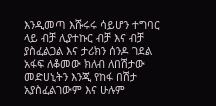እንዲመጣ እሹሩሩ ሳይሆን ተግባር ላይ ብቻ ሊያተኩር ብቻ እና ብቻ ያስፈልጋል እና ታሪክን ሰንዶ ገደል አፋፍ ለቆመው ክለብ ለበሽታው መድሀኒትን እንጂ የከፋ በሽታ አያስፈልገውም እና ሁሉም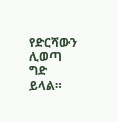የድርሻውን ሊወጣ ግድ ይላል።